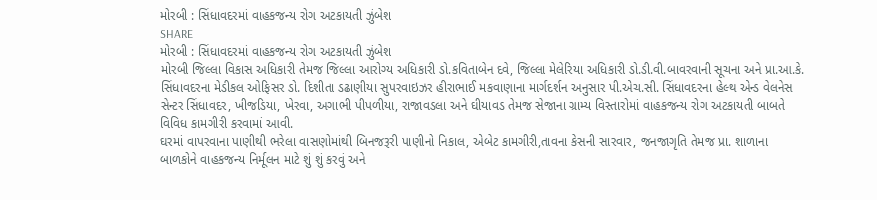મોરબી : સિંધાવદરમાં વાહકજન્ય રોગ અટકાયતી ઝુંબેશ
SHARE
મોરબી : સિંધાવદરમાં વાહકજન્ય રોગ અટકાયતી ઝુંબેશ
મોરબી જિલ્લા વિકાસ અધિકારી તેમજ જિલ્લા આરોગ્ય અધિકારી ડો.કવિતાબેન દવે, જિલ્લા મેલેરિયા અધિકારી ડો.ડી.વી.બાવરવાની સૂચના અને પ્રા.આ.કે. સિંધાવદરના મેડીકલ ઓફિસર ડો. દિશીતા ડઢાણીયા સુપરવાઇઝર હીરાભાઈ મકવાણાના માર્ગદર્શન અનુસાર પી.એચ.સી. સિંધાવદરના હેલ્થ એન્ડ વેલનેસ સેન્ટર સિંધાવદર, ખીજડિયા, ખેરવા, અગાભી પીપળીયા, રાજાવડલા અને ઘીયાવડ તેમજ સેજાના ગ્રામ્ય વિસ્તારોમાં વાહકજન્ય રોગ અટકાયતી બાબતે વિવિધ કામગીરી કરવામાં આવી.
ઘરમાં વાપરવાના પાણીથી ભરેલા વાસણોમાંથી બિનજરૂરી પાણીનો નિકાલ, એબેટ કામગીરી,તાવના કેસની સારવાર, જનજાગૃતિ તેમજ પ્રા. શાળાના બાળકોને વાહકજન્ય નિર્મૂલન માટે શું શું કરવું અને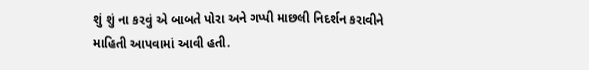શું શું ના કરવું એ બાબતે પોરા અને ગપ્પી માછલી નિદર્શન કરાવીને માહિતી આપવામાં આવી હતી.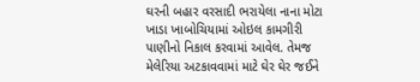ઘરની બહાર વરસાદી ભરાયેલા નાના મોટા ખાડા ખાબોચિયામાં ઓઇલ કામગીરી પાણીનો નિકાલ કરવામાં આવેલ. તેમજ મેલેરિયા અટકાવવામાં માટે ઘેર ઘેર જઈને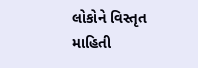લોકોને વિસ્તૃત માહિતી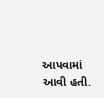આપવામાં આવી હતી.